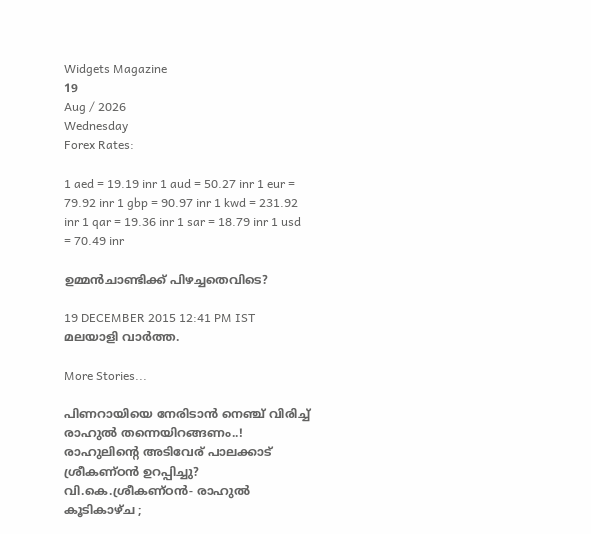Widgets Magazine
19
Aug / 2026
Wednesday
Forex Rates:

1 aed = 19.19 inr 1 aud = 50.27 inr 1 eur = 79.92 inr 1 gbp = 90.97 inr 1 kwd = 231.92 inr 1 qar = 19.36 inr 1 sar = 18.79 inr 1 usd = 70.49 inr

ഉമ്മന്‍ചാണ്ടിക്ക് പിഴച്ചതെവിടെ?

19 DECEMBER 2015 12:41 PM IST
മലയാളി വാര്‍ത്ത.

More Stories...

പിണറായിയെ നേരിടാൻ നെഞ്ച് വിരിച്ച് രാഹുൽ തന്നെയിറങ്ങണം..! രാഹുലിന്റെ അടിവേര് പാലക്കാട് ശ്രീകണ്ഠൻ ഉറപ്പിച്ചു? വി.കെ.ശ്രീകണ്ഠൻ- രാഹുൽ കൂടികാഴ്ച ;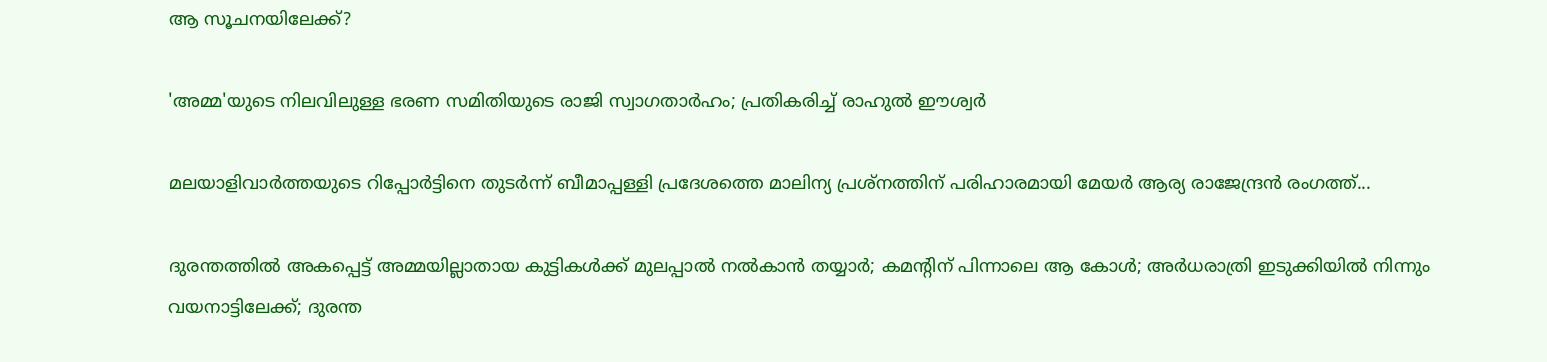ആ സൂചനയിലേക്ക്?

'അമ്മ'യുടെ നിലവിലുള്ള ഭരണ സമിതിയുടെ രാജി സ്വാഗതാർഹം; പ്രതികരിച്ച് രാഹുൽ ഈശ്വർ

മലയാളിവാർത്തയുടെ റിപ്പോർട്ടിനെ തുടർന്ന് ബീമാപ്പള്ളി പ്രദേശത്തെ മാലിന്യ പ്രശ്നത്തിന് പരിഹാരമായി മേയർ ആര്യ രാജേന്ദ്രൻ രംഗത്ത്...

ദുരന്തത്തിൽ അകപ്പെട്ട് അമ്മയില്ലാതായ കുട്ടികൾക്ക് മുലപ്പാൽ നൽകാൻ തയ്യാർ; കമന്റിന് പിന്നാലെ ആ കോൾ; അർധരാത്രി ഇടുക്കിയിൽ നിന്നും വയനാട്ടിലേക്ക്; ദുരന്ത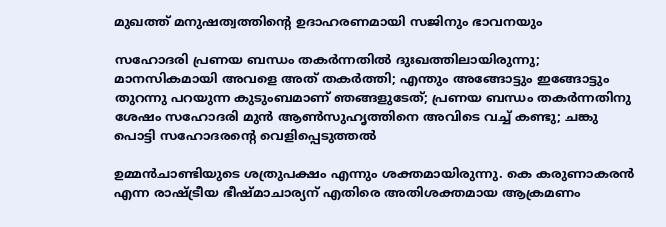മുഖത്ത് മനുഷത്വത്തിന്റെ ഉദാഹരണമായി സജിനും ഭാവനയും

സഹോദരി പ്രണയ ബന്ധം തകർന്നതിൽ ദുഃഖത്തിലായിരുന്നു; മാനസികമായി അവളെ അത് തകർത്തി; എന്തും അങ്ങോട്ടും ഇങ്ങോട്ടും തുറന്നു പറയുന്ന കുടുംബമാണ് ഞങ്ങളുടേത്; പ്രണയ ബന്ധം തകർന്നതിനു ശേഷം സഹോദരി മുന്‍ ആണ്‍സുഹൃത്തിനെ അവിടെ വച്ച് കണ്ടു; ചങ്കു പൊട്ടി സഹോദരന്റെ വെളിപ്പെടുത്തൽ

ഉമ്മന്‍ചാണ്ടിയുടെ ശത്രുപക്ഷം എന്നും ശക്തമായിരുന്നു. കെ കരുണാകരന്‍ എന്ന രാഷ്ട്രീയ ഭീഷ്മാചാര്യന് എതിരെ അതിശക്തമായ ആക്രമണം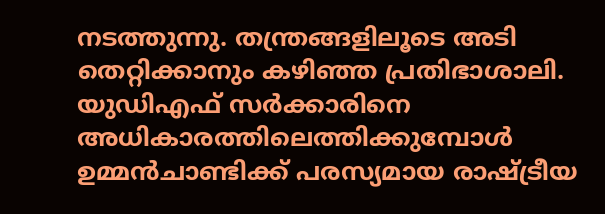നടത്തുന്നു. തന്ത്രങ്ങളിലൂടെ അടി തെറ്റിക്കാനും കഴിഞ്ഞ പ്രതിഭാശാലി. യുഡിഎഫ് സര്‍ക്കാരിനെ അധികാരത്തിലെത്തിക്കുമ്പോള്‍ ഉമ്മന്‍ചാണ്ടിക്ക് പരസ്യമായ രാഷ്ട്രീയ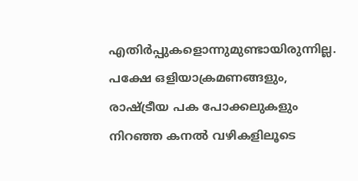എതിര്‍പ്പുകളൊന്നുമുണ്ടായിരുന്നില്ല. പക്ഷേ ഒളിയാക്രമണങ്ങളും, രാഷ്ട്രീയ പക പോക്കലുകളും നിറഞ്ഞ കനല്‍ വഴികളിലൂടെ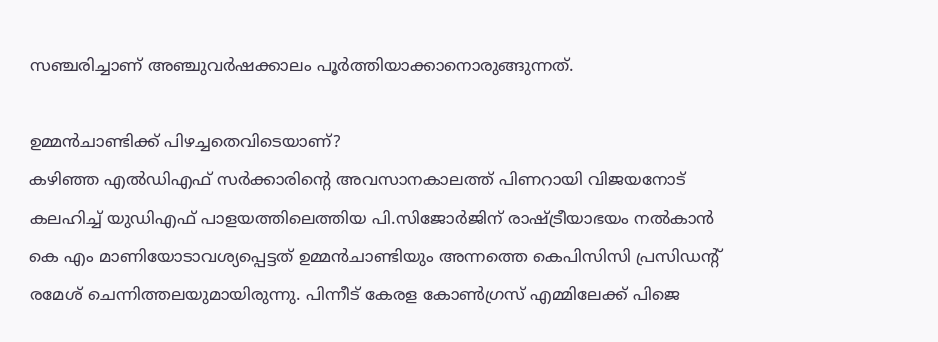സഞ്ചരിച്ചാണ് അഞ്ചുവര്‍ഷക്കാലം പൂര്‍ത്തിയാക്കാനൊരുങ്ങുന്നത്.

ഉമ്മന്‍ചാണ്ടിക്ക് പിഴച്ചതെവിടെയാണ്?
കഴിഞ്ഞ എല്‍ഡിഎഫ് സര്‍ക്കാരിന്റെ അവസാനകാലത്ത് പിണറായി വിജയനോട് കലഹിച്ച് യുഡിഎഫ് പാളയത്തിലെത്തിയ പി.സിജോര്‍ജിന് രാഷ്ട്രീയാഭയം നല്‍കാന്‍ കെ എം മാണിയോടാവശ്യപ്പെട്ടത് ഉമ്മന്‍ചാണ്ടിയും അന്നത്തെ കെപിസിസി പ്രസിഡന്റ് രമേശ് ചെന്നിത്തലയുമായിരുന്നു. പിന്നീട് കേരള കോണ്‍ഗ്രസ് എമ്മിലേക്ക് പിജെ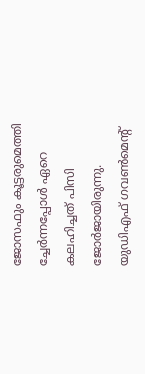ജോസഫും കൂട്ടരുമെത്തി ച്ചേര്‍ന്നപ്പോള്‍ ഏറെ കലഹിച്ചത് പിസി ജോര്‍ജായിരുന്നു. യുഡിഎഫ് ഗവണ്‍മെന്റ്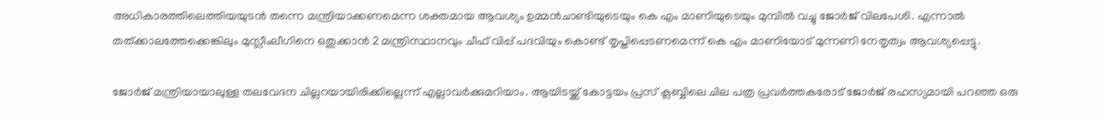അധികാരത്തിലെത്തിയയുടന്‍ തന്നെ മന്ത്രിയാക്കണമെന്ന ശക്തമായ ആവശ്യം ഉമ്മന്‍ചാണ്ടിയുടെയും കെ എം മാണിയുടെയും മുമ്പില്‍ വച്ചു ജോര്‍ജ് വിലപേശി. എന്നാല്‍ തത്ക്കാലത്തേക്കെങ്കിലും മുസ്ലീംലീഗിനെ ഒതുക്കാന്‍ 2 മന്ത്രിസ്ഥാനവും ചീഫ് വിപ്പ് പദവിയും കൊണ്ട് തൃപ്തിപ്പെടണമെന്ന് കെ എം മാണിയോട് മുന്നണി നേതൃത്വം ആവശ്യപ്പെട്ടു.

ജോര്‍ജ് മന്ത്രിയായാലുള്ള തലവേദന ചില്ലറയായിരിക്കില്ലെന്ന് എല്ലാവര്‍ക്കുമറിയാം. ആയിടയ്ക്ക് കോട്ടയം പ്രസ് ക്ലബ്ബിലെ ചില പത്ര പ്രവര്‍ത്തകരോട് ജോര്‍ജ് രഹസ്യമായി പറഞ്ഞ ഒരു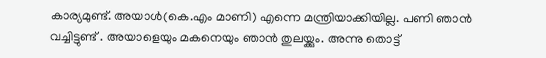കാര്യമുണ്ട്. അയാള്‍(കെ.എം മാണി) എന്നെ മന്ത്രിയാക്കിയില്ല. പണി ഞാന്‍ വച്ചിട്ടുണ്ട് . അയാളെയും മകനെയും ഞാന്‍ തുലയ്ക്കും. അന്നു തൊട്ട്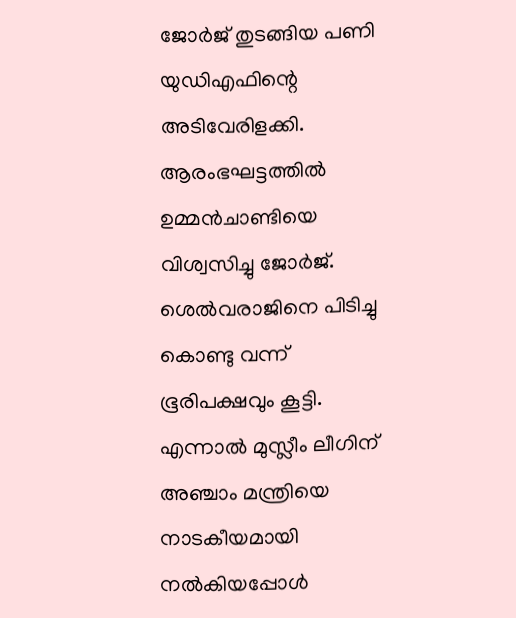ജോര്‍ജ് തുടങ്ങിയ പണി യുഡിഎഫിന്റെ അടിവേരിളക്കി. ആരംഭഘട്ടത്തില്‍ ഉമ്മന്‍ചാണ്ടിയെ വിശ്വസിച്ചു ജോര്‍ജ്. ശെല്‍വരാജിനെ പിടിച്ചു കൊണ്ടു വന്ന് ഭൂരിപക്ഷവും കൂട്ടി. എന്നാല്‍ മുസ്ലീം ലീഗിന് അഞ്ചാം മന്ത്രിയെ നാടകീയമായി നല്‍കിയപ്പോള്‍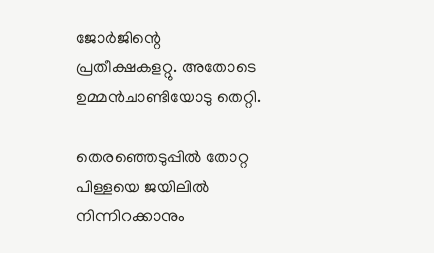ജോര്‍ജിന്റെ പ്രതീക്ഷകളറ്റു. അതോടെ ഉമ്മന്‍ചാണ്ടിയോടു തെറ്റി.

തെരഞ്ഞെടുപ്പില്‍ തോറ്റ പിള്ളയെ ജയിലില്‍ നിന്നിറക്കാനും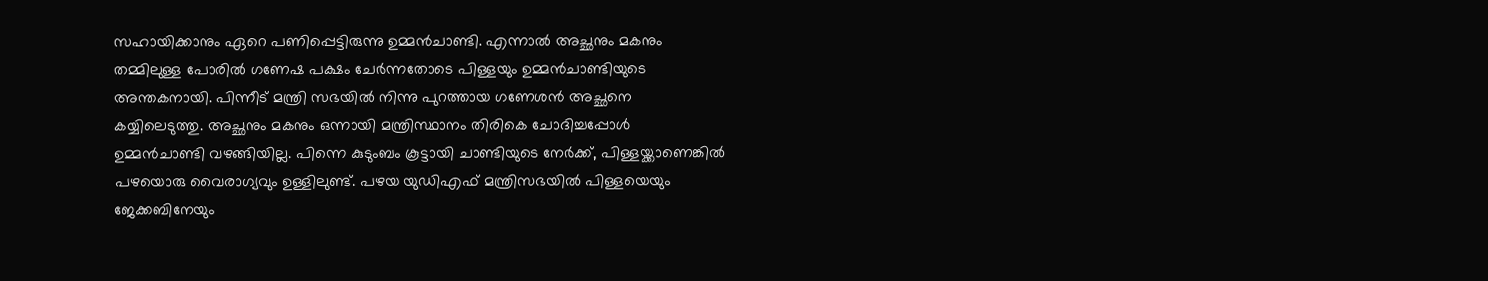സഹായിക്കാനും ഏറെ പണിപ്പെട്ടിരുന്നു ഉമ്മന്‍ചാണ്ടി. എന്നാല്‍ അച്ഛനും മകനും തമ്മിലുള്ള പോരില്‍ ഗണേഷ പക്ഷം ചേര്‍ന്നതോടെ പിള്ളയും ഉമ്മന്‍ചാണ്ടിയുടെ അന്തകനായി. പിന്നീട് മന്ത്രി സഭയില്‍ നിന്നു പുറത്തായ ഗണേശന്‍ അച്ഛനെ കയ്യിലെടുത്തു. അച്ഛനും മകനും ഒന്നായി മന്ത്രിസ്ഥാനം തിരികെ ചോദിച്ചപ്പോള്‍ ഉമ്മന്‍ചാണ്ടി വഴങ്ങിയില്ല. പിന്നെ കുടുംബം കൂട്ടായി ചാണ്ടിയുടെ നേര്‍ക്ക്, പിള്ളയ്ക്കാണെങ്കില്‍ പഴയൊരു വൈരാഗ്യവും ഉള്ളിലുണ്ട്. പഴയ യുഡിഎഫ് മന്ത്രിസഭയില്‍ പിള്ളയെയും ജേക്കബിനേയും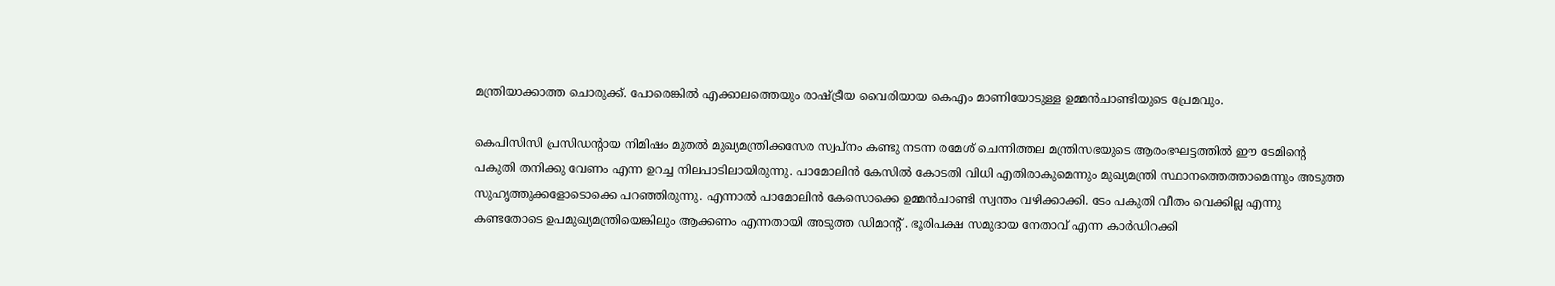മന്ത്രിയാക്കാത്ത ചൊരുക്ക്. പോരെങ്കില്‍ എക്കാലത്തെയും രാഷ്ട്രീയ വൈരിയായ കെഎം മാണിയോടുള്ള ഉമ്മന്‍ചാണ്ടിയുടെ പ്രേമവും.

കെപിസിസി പ്രസിഡന്റായ നിമിഷം മുതല്‍ മുഖ്യമന്ത്രിക്കസേര സ്വപ്‌നം കണ്ടു നടന്ന രമേശ് ചെന്നിത്തല മന്ത്രിസഭയുടെ ആരംഭഘട്ടത്തില്‍ ഈ ടേമിന്റെ പകുതി തനിക്കു വേണം എന്ന ഉറച്ച നിലപാടിലായിരുന്നു. പാമോലിന്‍ കേസില്‍ കോടതി വിധി എതിരാകുമെന്നും മുഖ്യമന്ത്രി സ്ഥാനത്തെത്താമെന്നും അടുത്ത സുഹൃത്തുക്കളോടൊക്കെ പറഞ്ഞിരുന്നു. എന്നാല്‍ പാമോലിന്‍ കേസൊക്കെ ഉമ്മന്‍ചാണ്ടി സ്വന്തം വഴിക്കാക്കി. ടേം പകുതി വീതം വെക്കില്ല എന്നു കണ്ടതോടെ ഉപമുഖ്യമന്ത്രിയെങ്കിലും ആക്കണം എന്നതായി അടുത്ത ഡിമാന്റ് . ഭൂരിപക്ഷ സമുദായ നേതാവ് എന്ന കാര്‍ഡിറക്കി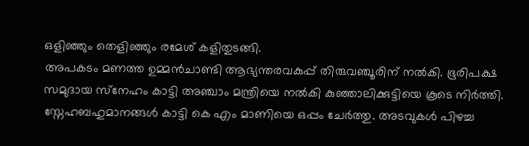ഒളിഞ്ഞും തെളിഞ്ഞും രമേശ് കളിതുടങ്ങി.
അപകടം മണത്ത ഉമ്മന്‍ചാണ്ടി ആഭ്യന്തരവകുപ്പ് തിരുവഞ്ചൂരിന് നല്‍കി. ഭൂരിപക്ഷ സമുദായ സ്‌നേഹം കാട്ടി അഞ്ചാം മന്ത്രിയെ നല്‍കി കുഞ്ഞാലിക്കുട്ടിയെ കൂടെ നിര്‍ത്തി. സ്നേഹബഹുമാനങ്ങള്‍ കാട്ടി കെ എം മാണിയെ ഒപ്പം ചേര്‍ത്തു. അടവുകള്‍ പിഴച്ച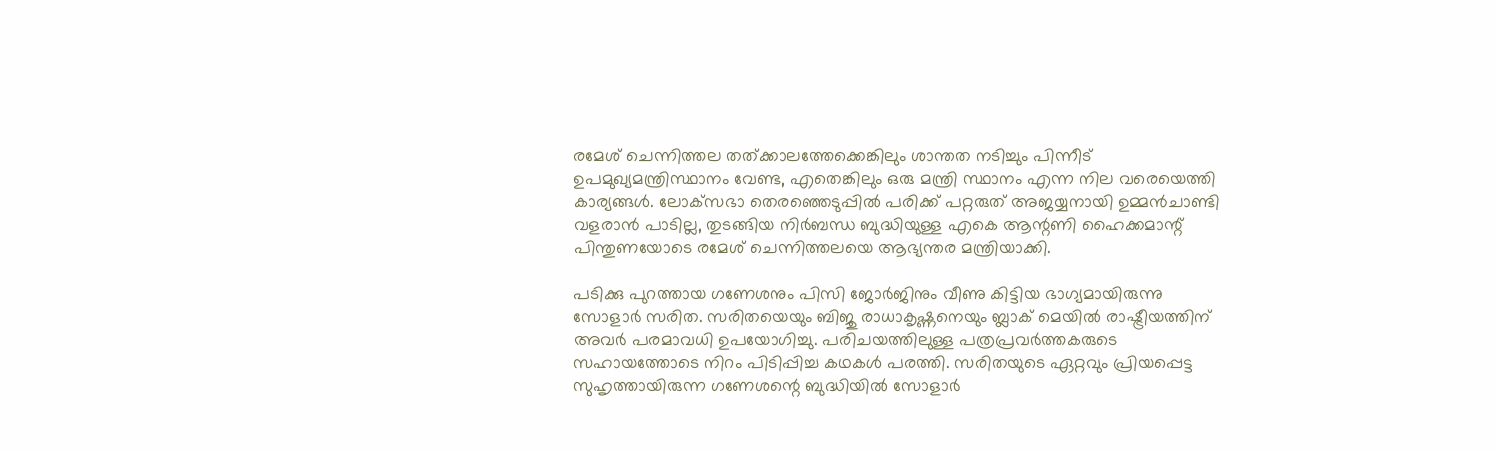രമേശ് ചെന്നിത്തല തത്ക്കാലത്തേക്കെങ്കിലും ശാന്തത നടിച്ചും പിന്നീട് ഉപമുഖ്യമന്ത്രിസ്ഥാനം വേണ്ട, എതെങ്കിലും ഒരു മന്ത്രി സ്ഥാനം എന്ന നില വരെയെത്തി കാര്യങ്ങള്‍. ലോക്‌സഭാ തെരഞ്ഞെടുപ്പില്‍ പരിക്ക് പറ്റരുത് അജയ്യനായി ഉമ്മന്‍ചാണ്ടി വളരാന്‍ പാടില്ല, തുടങ്ങിയ നിര്‍ബന്ധ ബുദ്ധിയുള്ള എകെ ആന്റണി ഹൈക്കമാന്റ് പിന്തുണയോടെ രമേശ് ചെന്നിത്തലയെ ആഭ്യന്തര മന്ത്രിയാക്കി.

പടിക്കു പുറത്തായ ഗണേശനും പിസി ജോര്‍ജിനും വീണു കിട്ടിയ ഭാഗ്യമായിരുന്നു സോളാര്‍ സരിത. സരിതയെയും ബിജു രാധാകൃഷ്ണനെയും ബ്ലാക് മെയില്‍ രാഷ്ട്രീയത്തിന് അവര്‍ പരമാവധി ഉപയോഗിച്ചു. പരിചയത്തിലുള്ള പത്രപ്രവര്‍ത്തകരുടെ സഹായത്തോടെ നിറം പിടിപ്പിച്ച കഥകള്‍ പരത്തി. സരിതയുടെ ഏറ്റവും പ്രിയപ്പെട്ട സുഹൃത്തായിരുന്ന ഗണേശന്റെ ബുദ്ധിയില്‍ സോളാര്‍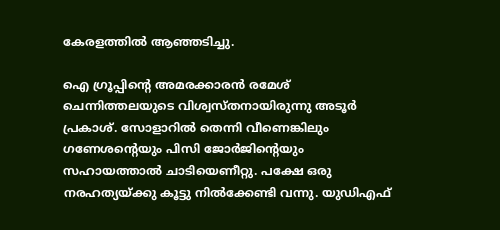കേരളത്തില്‍ ആഞ്ഞടിച്ചു.

ഐ ഗ്രൂപ്പിന്റെ അമരക്കാരന്‍ രമേശ് ചെന്നിത്തലയുടെ വിശ്വസ്തനായിരുന്നു അടൂര്‍ പ്രകാശ്. സോളാറില്‍ തെന്നി വീണെങ്കിലും ഗണേശന്റെയും പിസി ജോര്‍ജിന്റെയും സഹായത്താല്‍ ചാടിയെണീറ്റു. പക്ഷേ ഒരു നരഹത്യയ്ക്കു കൂട്ടു നില്‍ക്കേണ്ടി വന്നു. യുഡിഎഫ്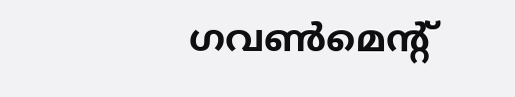ഗവണ്‍മെന്റ്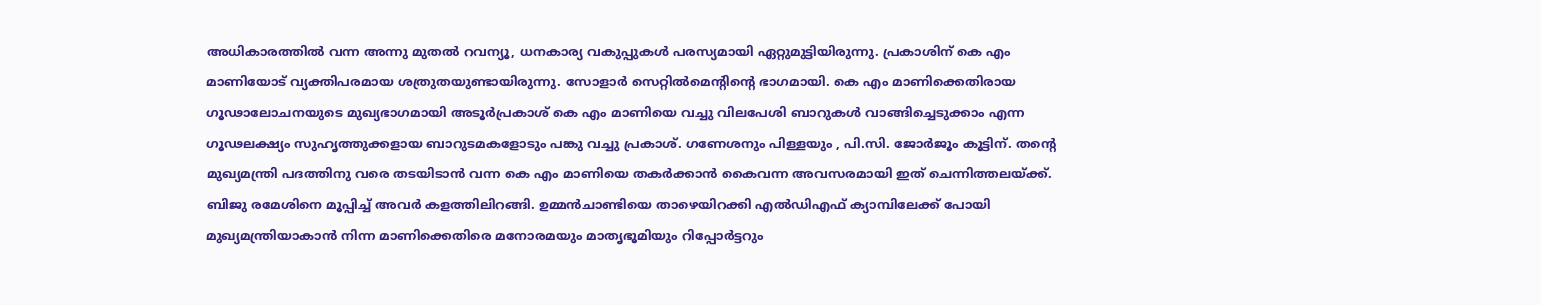അധികാരത്തില്‍ വന്ന അന്നു മുതല്‍ റവന്യൂ, ധനകാര്യ വകുപ്പുകള്‍ പരസ്യമായി ഏറ്റുമുട്ടിയിരുന്നു. പ്രകാശിന് കെ എം മാണിയോട് വ്യക്തിപരമായ ശത്രുതയുണ്ടായിരുന്നു. സോളാര്‍ സെറ്റില്‍മെന്റിന്റെ ഭാഗമായി. കെ എം മാണിക്കെതിരായ ഗൂഢാലോചനയുടെ മുഖ്യഭാഗമായി അടൂര്‍പ്രകാശ് കെ എം മാണിയെ വച്ചു വിലപേശി ബാറുകള്‍ വാങ്ങിച്ചെടുക്കാം എന്ന ഗൂഢലക്ഷ്യം സുഹൃത്തുക്കളായ ബാറുടമകളോടും പങ്കു വച്ചു പ്രകാശ്. ഗണേശനും പിള്ളയും , പി.സി. ജോര്‍ജൂം കൂട്ടിന്. തന്റെ മുഖ്യമന്ത്രി പദത്തിനു വരെ തടയിടാന്‍ വന്ന കെ എം മാണിയെ തകര്‍ക്കാന്‍ കൈവന്ന അവസരമായി ഇത് ചെന്നിത്തലയ്ക്ക്. ബിജു രമേശിനെ മൂപ്പിച്ച് അവര്‍ കളത്തിലിറങ്ങി. ഉമ്മന്‍ചാണ്ടിയെ താഴെയിറക്കി എല്‍ഡിഎഫ് ക്യാമ്പിലേക്ക് പോയി മുഖ്യമന്ത്രിയാകാന്‍ നിന്ന മാണിക്കെതിരെ മനോരമയും മാതൃഭൂമിയും റിപ്പോര്‍ട്ടറും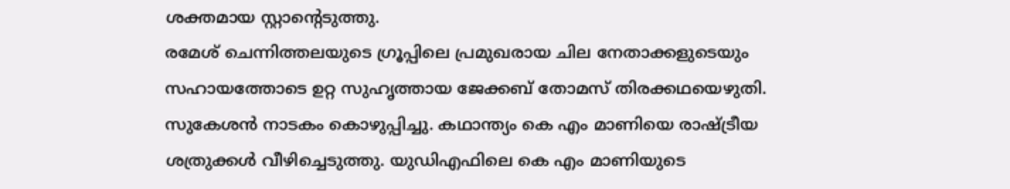ശക്തമായ സ്റ്റാന്റെടുത്തു.
രമേശ് ചെന്നിത്തലയുടെ ഗ്രൂപ്പിലെ പ്രമുഖരായ ചില നേതാക്കളുടെയും സഹായത്തോടെ ഉറ്റ സുഹൃത്തായ ജേക്കബ് തോമസ് തിരക്കഥയെഴുതി. സുകേശന്‍ നാടകം കൊഴുപ്പിച്ചു. കഥാന്ത്യം കെ എം മാണിയെ രാഷ്ട്രീയ ശത്രുക്കള്‍ വീഴിച്ചെടുത്തു. യുഡിഎഫിലെ കെ എം മാണിയുടെ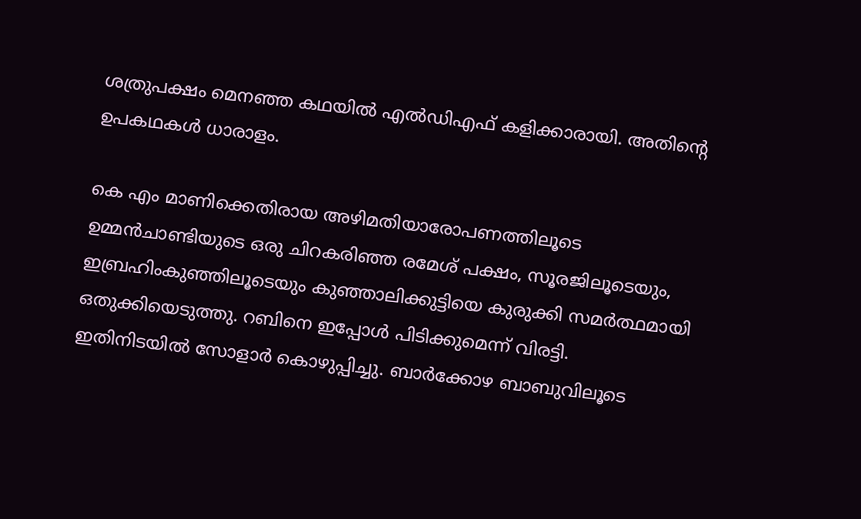ശത്രുപക്ഷം മെനഞ്ഞ കഥയില്‍ എല്‍ഡിഎഫ് കളിക്കാരായി. അതിന്റെ ഉപകഥകള്‍ ധാരാളം.

കെ എം മാണിക്കെതിരായ അഴിമതിയാരോപണത്തിലൂടെ ഉമ്മന്‍ചാണ്ടിയുടെ ഒരു ചിറകരിഞ്ഞ രമേശ് പക്ഷം, സൂരജിലൂടെയും, ഇബ്രഹിംകുഞ്ഞിലൂടെയും കുഞ്ഞാലിക്കുട്ടിയെ കുരുക്കി സമര്‍ത്ഥമായി ഒതുക്കിയെടുത്തു. റബിനെ ഇപ്പോള്‍ പിടിക്കുമെന്ന് വിരട്ടി.
ഇതിനിടയില്‍ സോളാര്‍ കൊഴുപ്പിച്ചു. ബാര്‍ക്കോഴ ബാബുവിലൂടെ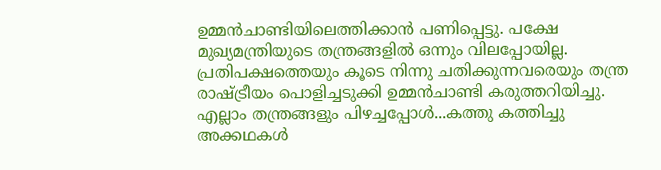ഉമ്മന്‍ചാണ്ടിയിലെത്തിക്കാന്‍ പണിപ്പെട്ടു. പക്ഷേ മുഖ്യമന്ത്രിയുടെ തന്ത്രങ്ങളില്‍ ഒന്നും വിലപ്പോയില്ല. പ്രതിപക്ഷത്തെയും കൂടെ നിന്നു ചതിക്കുന്നവരെയും തന്ത്ര രാഷ്ട്രീയം പൊളിച്ചടുക്കി ഉമ്മന്‍ചാണ്ടി കരുത്തറിയിച്ചു.
എല്ലാം തന്ത്രങ്ങളും പിഴച്ചപ്പോള്‍...കത്തു കത്തിച്ചു
അക്കഥകള്‍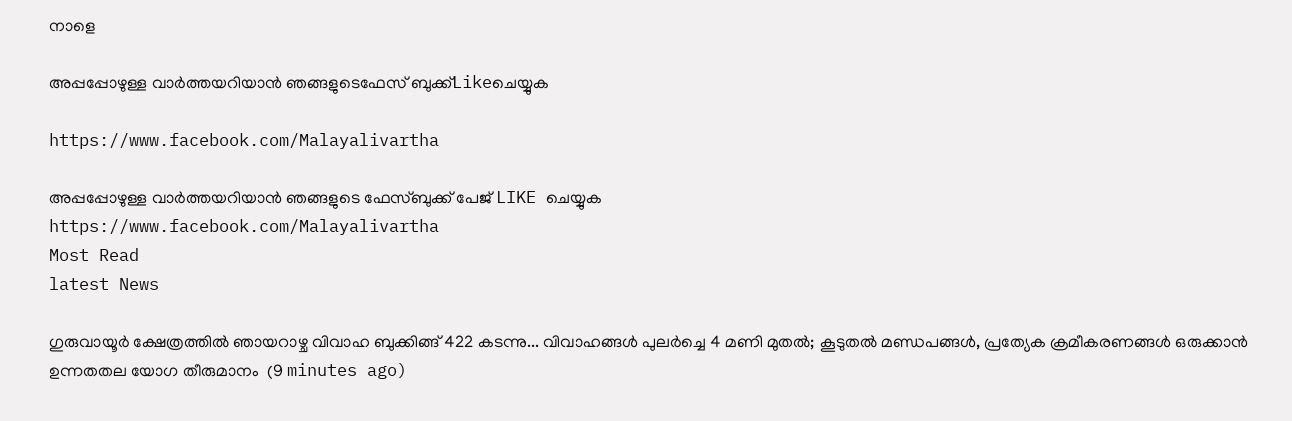നാളെ

അപ്പപ്പോഴുള്ള വാര്‍ത്തയറിയാന്‍ ഞങ്ങളുടെഫേസ്‌ ബുക്ക്‌Likeചെയ്യുക

https://www.facebook.com/Malayalivartha

അപ്പപ്പോഴുള്ള വാര്‍ത്തയറിയാന്‍ ഞങ്ങളുടെ ഫേസ്‌ബുക്ക്‌ പേജ് LIKE ചെയ്യുക
https://www.facebook.com/Malayalivartha
Most Read
latest News

ഗുരുവായൂര്‍ ക്ഷേത്രത്തില്‍ ഞായറാഴ്ച വിവാഹ ബുക്കിങ്ങ് 422 കടന്നു... വിവാഹങ്ങള്‍ പുലര്‍ച്ചെ 4 മണി മുതല്‍; കൂടുതല്‍ മണ്ഡപങ്ങള്‍, പ്രത്യേക ക്രമീകരണങ്ങള്‍ ഒരുക്കാന്‍ ഉന്നതതല യോഗ തീരുമാനം  (9 minutes ago)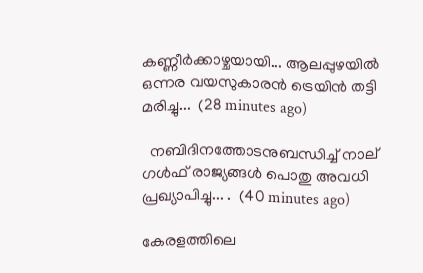കണ്ണീർക്കാഴ്ചയായി... ആലപ്പുഴയിൽ ഒന്നര വയസുകാരൻ ട്രെയിൻ തട്ടി മരിച്ചു...  (28 minutes ago)

  നബിദിനത്തോടനുബന്ധിച്ച് നാല് ഗള്‍ഫ് രാജ്യങ്ങള്‍ പൊതു അവധി പ്രഖ്യാപിച്ചു... .  (40 minutes ago)

കേരളത്തിലെ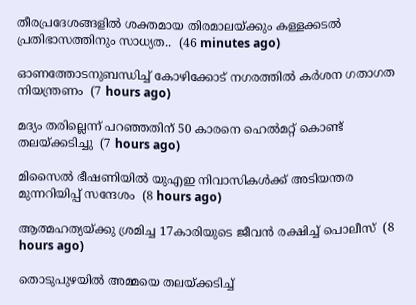തീരപ്രദേശങ്ങളിൽ ശക്തമായ തിരമാലയ്ക്കും കള്ളക്കടൽ പ്രതിഭാസത്തിനും സാധ്യത..  (46 minutes ago)

ഓണത്തോടനുബന്ധിച്ച് കോഴിക്കോട് നഗരത്തില്‍ കര്‍ശന ഗതാഗത നിയന്ത്രണം  (7 hours ago)

മദ്യം തരില്ലെന്ന് പറഞ്ഞതിന് 50 കാരനെ ഹെല്‍മറ്റ് കൊണ്ട് തലയ്ക്കടിച്ചു  (7 hours ago)

മിസൈല്‍ ഭീഷണിയില്‍ യുഎഇ നിവാസികള്‍ക്ക് അടിയന്തര മുന്നറിയിപ്പ് സന്ദേശം  (8 hours ago)

ആത്മഹത്യയ്ക്കു ശ്രമിച്ച 17കാരിയുടെ ജീവന്‍ രക്ഷിച്ച് പൊലീസ്  (8 hours ago)

തൊടുപുഴയില്‍ അമ്മയെ തലയ്ക്കടിച്ച്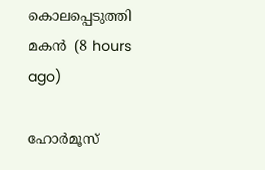കൊലപ്പെടുത്തി മകന്‍  (8 hours ago)

ഹോര്‍മൂസ്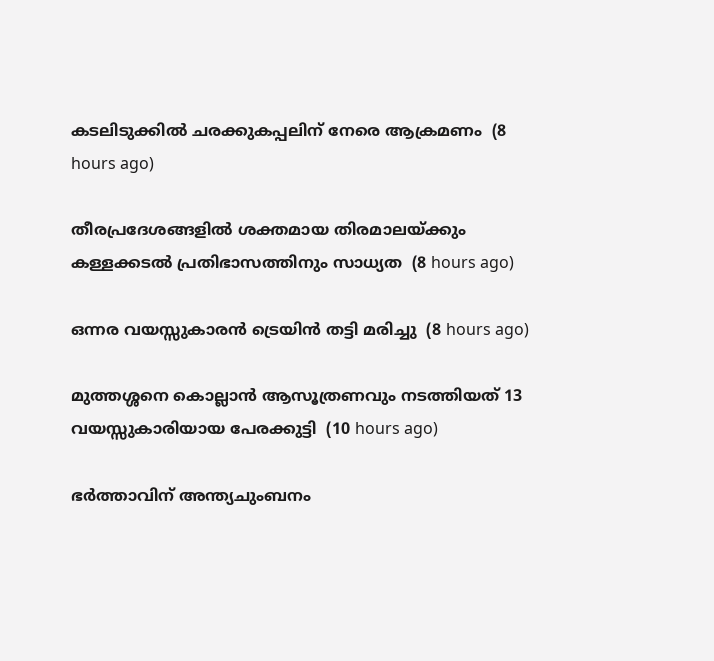കടലിടുക്കില്‍ ചരക്കുകപ്പലിന് നേരെ ആക്രമണം  (8 hours ago)

തീരപ്രദേശങ്ങളില്‍ ശക്തമായ തിരമാലയ്ക്കും കള്ളക്കടല്‍ പ്രതിഭാസത്തിനും സാധ്യത  (8 hours ago)

ഒന്നര വയസ്സുകാരന്‍ ട്രെയിന്‍ തട്ടി മരിച്ചു  (8 hours ago)

മുത്തശ്ശനെ കൊല്ലാന്‍ ആസൂത്രണവും നടത്തിയത് 13 വയസ്സുകാരിയായ പേരക്കുട്ടി  (10 hours ago)

ഭര്‍ത്താവിന് അന്ത്യചുംബനം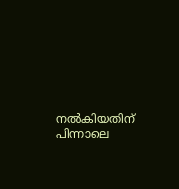നല്‍കിയതിന് പിന്നാലെ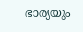ഭാര്യയും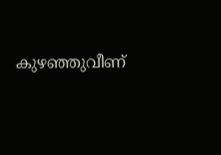കുഴഞ്ഞുവീണ്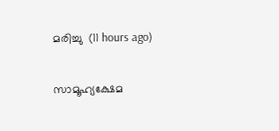മരിച്ചു  (11 hours ago)

സാമൂഹ്യക്ഷേമ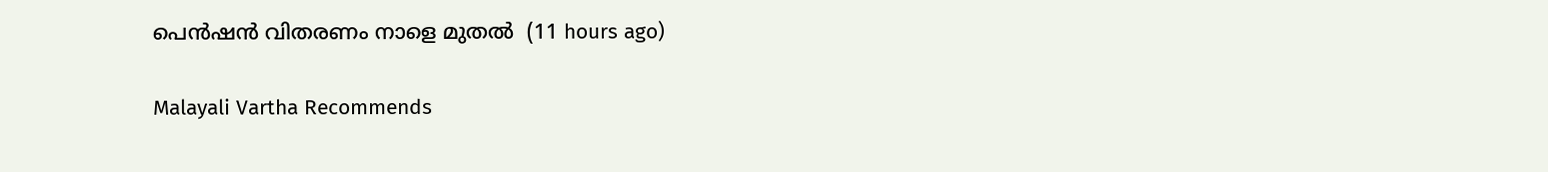പെന്‍ഷന്‍ വിതരണം നാളെ മുതല്‍  (11 hours ago)

Malayali Vartha Recommends